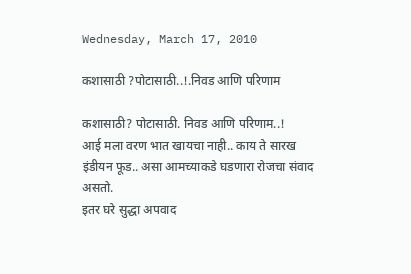Wednesday, March 17, 2010

कशासाठी ?पोटासाठी..!.निवड आणि परिणाम

कशासाठी? पोटासाठी. निवड आणि परिणाम..!
आई मला वरण भात खायचा नाही.. काय ते सारख इंडीयन फूड.. असा आमच्याकडे घडणारा रोजचा संवाद असतो.
इतर घरे सुद्धा अपवाद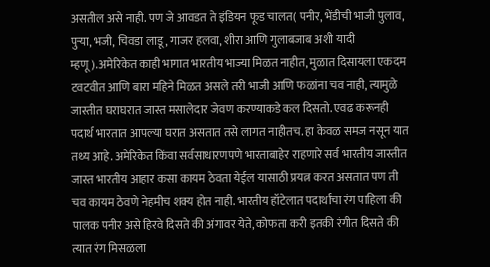असतील असे नाही. पण जे आवडत ते इंडियन फूड चालत( पनीर, भेंडीची भाजी पुलाव, पुर्‍या, भजी, चिवडा लाडू, गाजर हलवा, शीरा आणि गुलाबजाब अशी यादी म्हणू).अमेरिकेत काही भागात भारतीय भाज्या मिळत नाहीत, मुळात दिसायला एकदम टवटवीत आणि बारा महिने मिळत असले तरी भाजी आणि फळांना चव नाही, त्यामुळे जास्तीत घराघरात जास्त मसालेदार जेवण करण्याकडे कल दिसतो. एवढ करूनही पदार्थ भारतात आपल्या घरात असतात तसे लागत नाहीतच. हा केवळ समज नसून यात तथ्य आहे. अमेरिकेत किंवा सर्वसाधारणपणे भारताबाहेर राहणारे सर्व भारतीय जास्तीत जास्त भारतीय आहार कसा कायम ठेवता येईल यासाठी प्रयत्न करत असतात पण ती चव कायम ठेवणे नेहमीच शक्य होत नाही. भारतीय हॉटेलात पदार्थांचा रंग पाहिला की पालक पनीर असे हिरवे दिसते की अंगावर येते, कोफता करी इतकी रंगीत दिसते की त्यात रंग मिसळला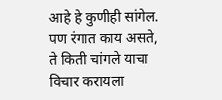आहे हे कुणीही सांगेल. पण रंगात काय असते, ते किती चांगले याचा विचार करायला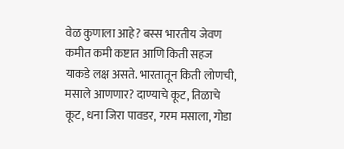वेळ कुणाला आहे? बस्स भारतीय जेवण कमीत कमी कष्टात आणि किती सहज याकडे लक्ष असते. भारतातून किती लोणची, मसाले आणणार? दाण्याचे कूट, तिळाचे कूट, धना जिरा पावडर, गरम मसाला, गोडा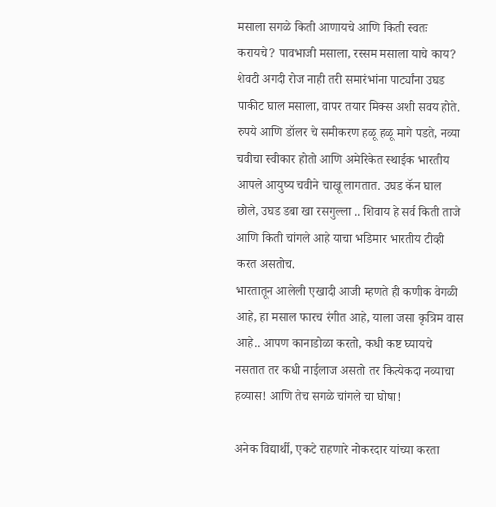मसाला सगळे किती आणायचे आणि किती स्वतः करायचे? पावभाजी मसाला, रस्सम मसाला याचे काय? शेवटी अगदी रोज नाही तरी समारंभांना पार्ट्यांना उघड पाकीट घाल मसाला, वापर तयार मिक्स अशी सवय होते.
रुपये आणि डॉलर चे समीकरण हळू हळू मागे पडते, नव्या चवीचा स्वीकार होतो आणि अमेरिकेत स्थाईक भारतीय आपले आयुष्य चवीने चाखू लागतात. उघड कॅन घाल छोले, उघड डबा खा रसगुल्ला .. शिवाय हे सर्व किती ताजे आणि किती चांगले आहे याचा भडिमार भारतीय टीव्ही करत असतोच.
भारतातून आलेली एखादी आजी म्हणते ही कणीक वेगळी आहे, हा मसाल फारच रंगीत आहे, याला जसा कृत्रिम वास आहे.. आपण कानाडोळा करतो, कधी कष्ट घ्यायचे नसतात तर कधी नाईलाज असतो तर कित्येकदा नव्याचा हव्यास! आणि तेच सगळे चांगले चा घोषा!

अनेक विद्यार्थी, एकटे राहणारे नोकरदार यांच्या करता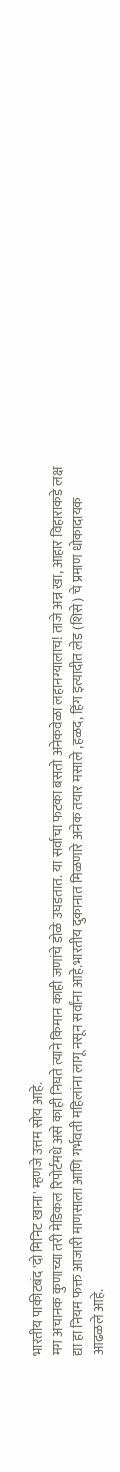भारतीय पाकीटबंद 'दो मिनिट खाना' म्हणजे उत्तम सोय आहे.
मग अचानक कुणाच्या तरी मेडिकल रिपोर्टमधे असे काही निघते त्याने किमान काही जणांचे डोळे उघडतात. या सर्वाचा फटका बसतो अनेकवेळा लहानग्यालाच! ताजे अन्न खा, आहार विहाराकडे लक्ष द्या हा नियम फक्त आजारी माणसाला आणि गर्भवती महिलांना लागू नसून सर्वांना आहे.भारतीय दुकानात मिळणारे अनेक तयार मसाले ,हळद, हिंग इत्यादीत लेड (शिसे) चे प्रमाण धोकादायक आढळले आहे.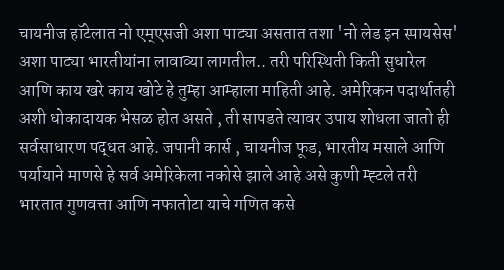चायनीज हॉटेलात नो एम्एसजी अशा पाट्या असतात तशा 'नो लेड इन स्पायसेस' अशा पाट्या भारतीयांना लावाव्या लागतील.. तरी परिस्थिती किती सुधारेल आणि काय खरे काय खोटे हे तुम्हा आम्हाला माहिती आहे. अमेरिकन पदार्थातही अशी धोकादायक भेसळ होत असते , ती सापडते त्यावर उपाय शोधला जातो ही सर्वसाधारण पद्धत आहे. जपानी कार्स , चायनीज फूड, भारतीय मसाले आणि पर्यायाने माणसे हे सर्व अमेरिकेला नकोसे झाले आहे असे कुणी म्ह्टले तरी भारतात गुणवत्ता आणि नफातोटा याचे गणित कसे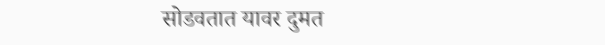सोडवतात यावर दुमत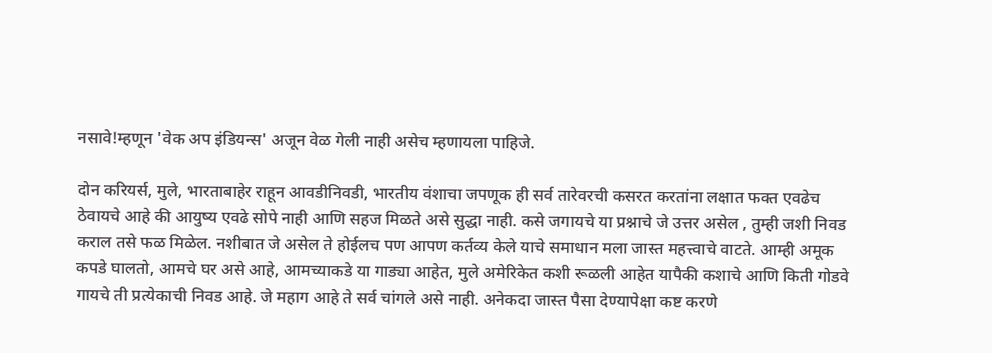नसावे!म्हणून 'वेक अप इंडियन्स' अजून वेळ गेली नाही असेच म्हणायला पाहिजे.

दोन करियर्स, मुले, भारताबाहेर राहून आवडीनिवडी, भारतीय वंशाचा जपणूक ही सर्व तारेवरची कसरत करतांना लक्षात फक्त एवढेच ठेवायचे आहे की आयुष्य एवढे सोपे नाही आणि सहज मिळते असे सुद्धा नाही. कसे जगायचे या प्रश्नाचे जे उत्तर असेल , तुम्ही जशी निवड कराल तसे फळ मिळेल. नशीबात जे असेल ते होईलच पण आपण कर्तव्य केले याचे समाधान मला जास्त महत्त्वाचे वाटते. आम्ही अमूक कपडे घालतो, आमचे घर असे आहे, आमच्याकडे या गाड्या आहेत, मुले अमेरिकेत कशी रूळली आहेत यापैकी कशाचे आणि किती गोडवे गायचे ती प्रत्येकाची निवड आहे. जे महाग आहे ते सर्व चांगले असे नाही. अनेकदा जास्त पैसा देण्यापेक्षा कष्ट करणे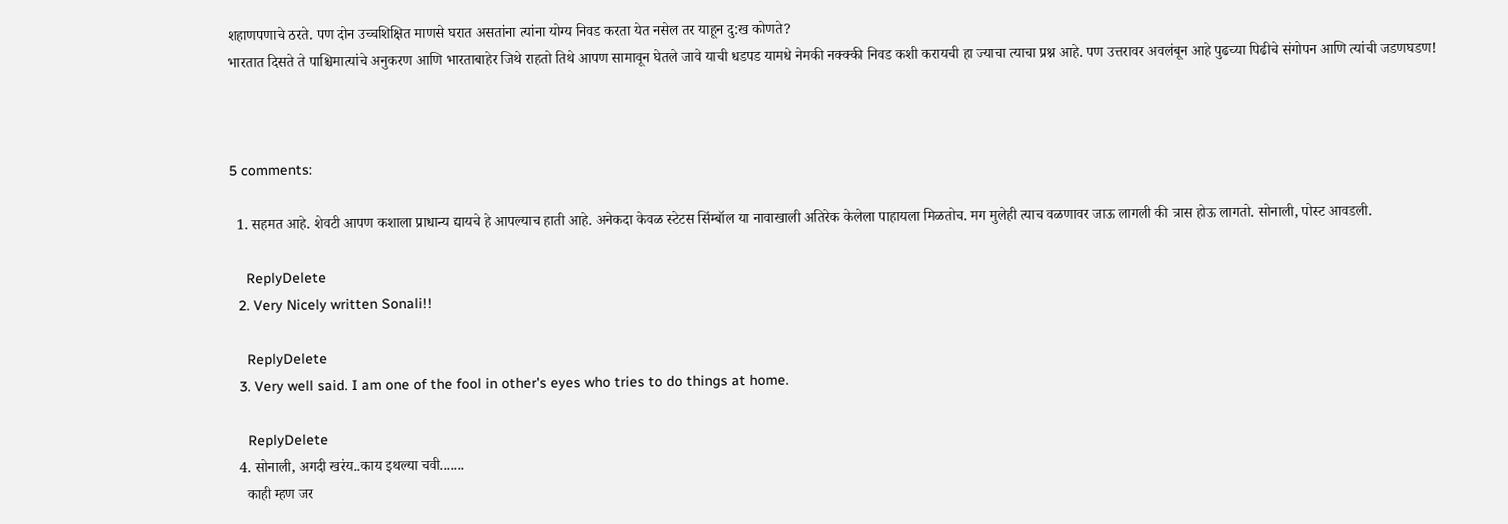शहाणपणाचे ठरते. पण दोन उच्चशिक्षित माणसे घरात असतांना त्यांना योग्य निवड करता येत नसेल तर याहून दु:ख कोणते?
भारतात दिसते ते पाश्चिमात्यांचे अनुकरण आणि भारताबाहेर जिथे राहतो तिथे आपण सामावून घेतले जावे याची धडपड यामधे नेमकी नक्क्की निवड कशी करायची हा ज्याचा त्याचा प्रश्न आहे. पण उत्तरावर अवलंबून आहे पुढच्या पिढीचे संगोपन आणि त्यांची जडणघडण!



5 comments:

  1. सहमत आहे. शेवटी आपण कशाला प्राधान्य द्यायचे हे आपल्याच हाती आहे. अनेकदा केवळ स्टेटस सिंम्बॉल या नावाखाली अतिरेक केलेला पाहायला मिळतोच. मग मुलेही त्याच वळणावर जाऊ लागली की त्रास होऊ लागतो. सोनाली, पोस्ट आवडली.

    ReplyDelete
  2. Very Nicely written Sonali!!

    ReplyDelete
  3. Very well said. I am one of the fool in other's eyes who tries to do things at home.

    ReplyDelete
  4. सोनाली, अगदी खरंय..काय इथल्या चवी.......
    काही म्हण जर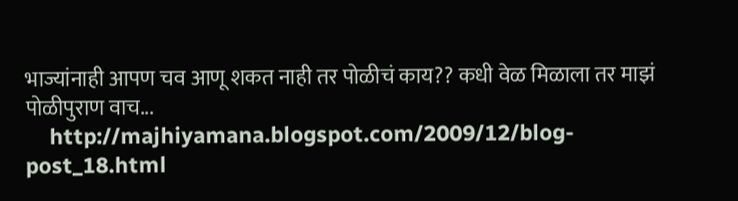भाज्यांनाही आपण चव आणू शकत नाही तर पोळीचं काय?? कधी वेळ मिळाला तर माझं पोळीपुराण वाच...
    http://majhiyamana.blogspot.com/2009/12/blog-post_18.html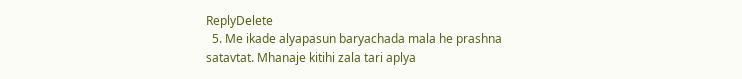ReplyDelete
  5. Me ikade alyapasun baryachada mala he prashna satavtat. Mhanaje kitihi zala tari aplya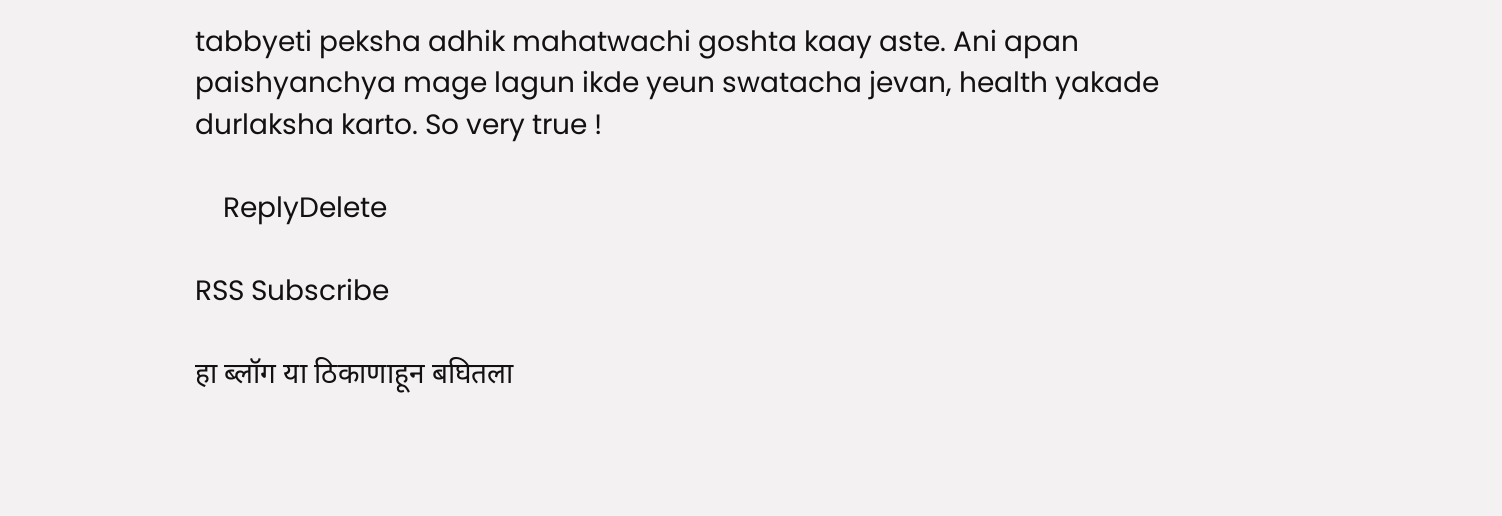tabbyeti peksha adhik mahatwachi goshta kaay aste. Ani apan paishyanchya mage lagun ikde yeun swatacha jevan, health yakade durlaksha karto. So very true !

    ReplyDelete

RSS Subscribe

हा ब्लॉग या ठिकाणाहून बघितला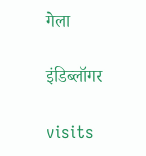गेला

इंडिब्लॉगर

visits